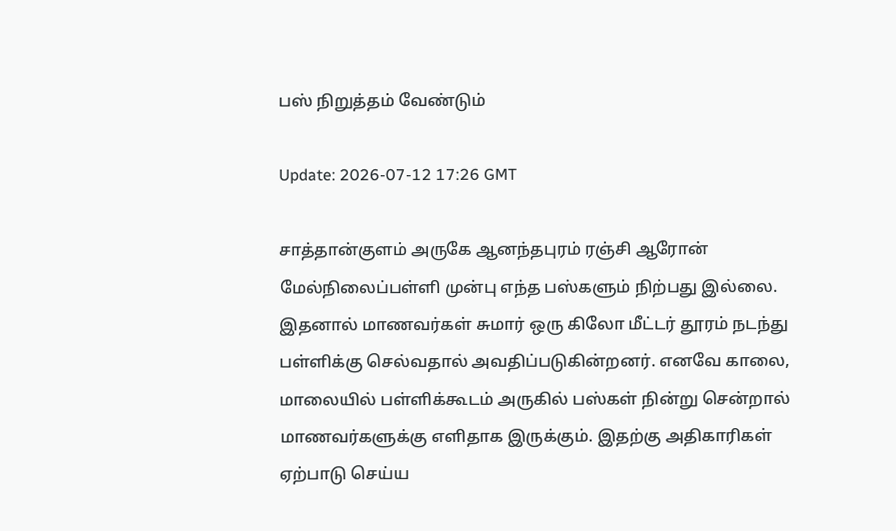பஸ் நிறுத்தம் வேண்டும்

Update: 2026-07-12 17:26 GMT

சாத்தான்குளம் அருகே ஆனந்தபுரம் ரஞ்சி ஆரோன் மேல்நிலைப்பள்ளி முன்பு எந்த பஸ்களும் நிற்பது இல்லை. இதனால் மாணவர்கள் சுமார் ஒரு கிலோ மீட்டர் தூரம் நடந்து பள்ளிக்கு செல்வதால் அவதிப்படுகின்றனர். எனவே காலை, மாலையில் பள்ளிக்கூடம் அருகில் பஸ்கள் நின்று சென்றால் மாணவர்களுக்கு எளிதாக இருக்கும். இதற்கு அதிகாரிகள் ஏற்பாடு செய்ய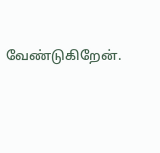வேண்டுகிறேன்.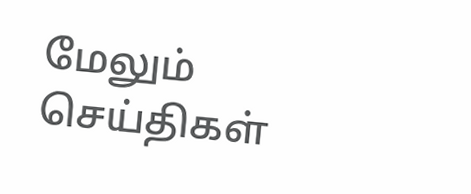மேலும் செய்திகள்